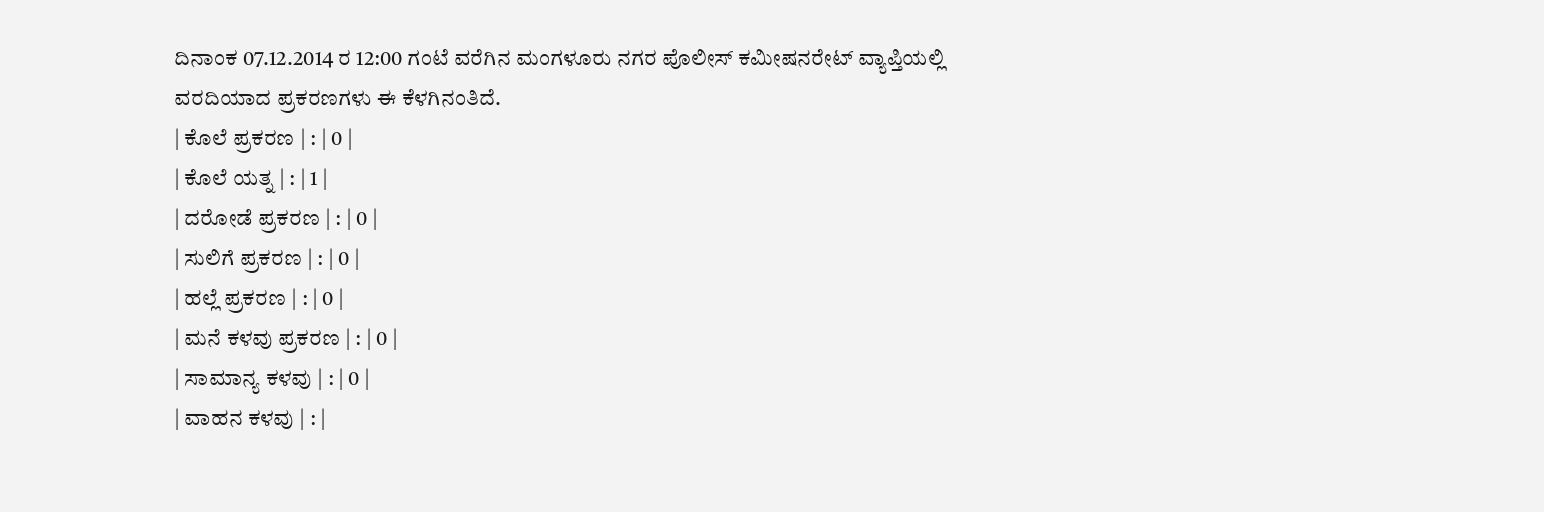ದಿನಾಂಕ 07.12.2014 ರ 12:00 ಗಂಟೆ ವರೆಗಿನ ಮಂಗಳೂರು ನಗರ ಪೊಲೀಸ್ ಕಮೀಷನರೇಟ್ ವ್ಯಾಪ್ತಿಯಲ್ಲಿ ವರದಿಯಾದ ಪ್ರಕರಣಗಳು ಈ ಕೆಳಗಿನಂತಿದೆ.
| ಕೊಲೆ ಪ್ರಕರಣ | : | 0 |
| ಕೊಲೆ ಯತ್ನ | : | 1 |
| ದರೋಡೆ ಪ್ರಕರಣ | : | 0 |
| ಸುಲಿಗೆ ಪ್ರಕರಣ | : | 0 |
| ಹಲ್ಲೆ ಪ್ರಕರಣ | : | 0 |
| ಮನೆ ಕಳವು ಪ್ರಕರಣ | : | 0 |
| ಸಾಮಾನ್ಯ ಕಳವು | : | 0 |
| ವಾಹನ ಕಳವು | : |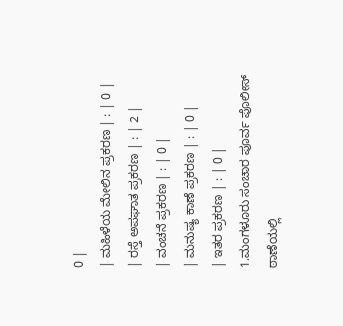0 |
| ಮಹಿಳೆಯ ಮೇಲಿನ ಪ್ರಕರಣ | : | 0 |
| ರಸ್ತೆ ಅಪಘಾತ ಪ್ರಕರಣ | : | 2 |
| ವಂಚನೆ ಪ್ರಕರಣ | : | 0 |
| ಮನುಷ್ಯ ಕಾಣೆ ಪ್ರಕರಣ | : | 0 |
| ಇತರ ಪ್ರಕರಣ | : | 0 |
1.ಮಂಗಳೂರು ಸಂಚಾರ ಪೂರ್ವ ಪೊಲೀಸ್ ಠಾಣೆಯಲ್ಲಿ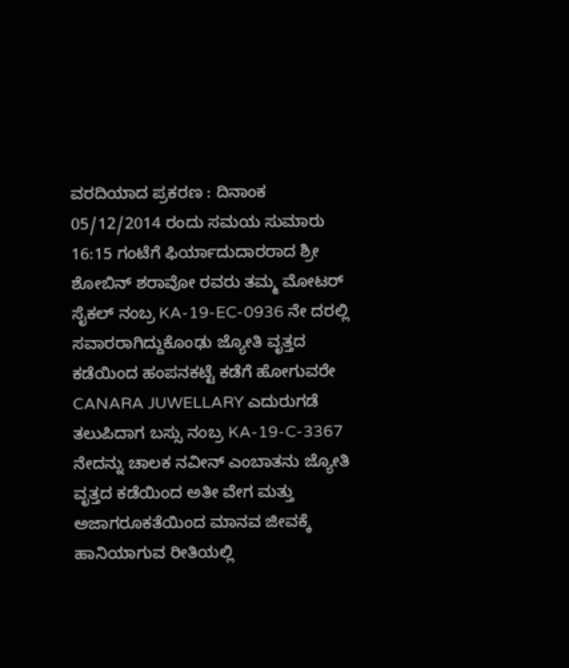ವರದಿಯಾದ ಪ್ರಕರಣ : ದಿನಾಂಕ 05/12/2014 ರಂದು ಸಮಯ ಸುಮಾರು 16:15 ಗಂಟೆಗೆ ಫಿರ್ಯಾದುದಾರರಾದ ಶ್ರೀ ಶೋಬಿನ್ ಶರಾವೋ ರವರು ತಮ್ಮ ಮೋಟರ್ ಸೈಕಲ್ ನಂಬ್ರ KA-19-EC-0936 ನೇ ದರಲ್ಲಿ ಸವಾರರಾಗಿದ್ದುಕೊಂಢು ಜ್ಯೋತಿ ವೃತ್ತದ ಕಡೆಯಿಂದ ಹಂಪನಕಟ್ಟೆ ಕಡೆಗೆ ಹೋಗುವರೇ CANARA JUWELLARY ಎದುರುಗಡೆ ತಲುಪಿದಾಗ ಬಸ್ಸು ನಂಬ್ರ KA-19-C-3367 ನೇದನ್ನು ಚಾಲಕ ನವೀನ್ ಎಂಬಾತನು ಜ್ಯೋತಿ ವೃತ್ತದ ಕಡೆಯಿಂದ ಅತೀ ವೇಗ ಮತ್ತು ಅಜಾಗರೂಕತೆಯಿಂದ ಮಾನವ ಜೀವಕ್ಕೆ ಹಾನಿಯಾಗುವ ರೀತಿಯಲ್ಲಿ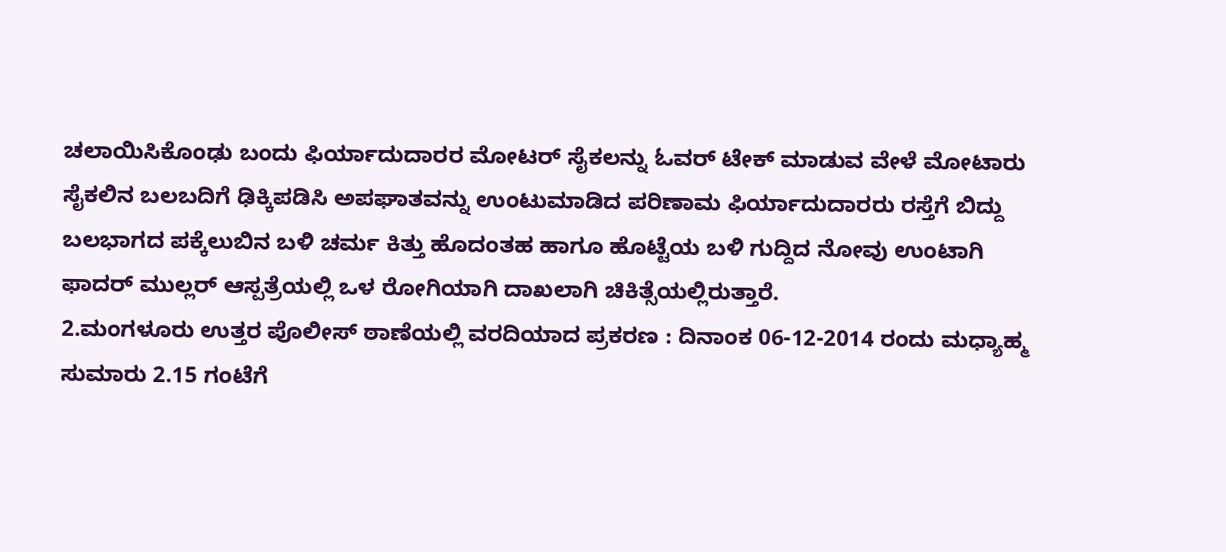ಚಲಾಯಿಸಿಕೊಂಢು ಬಂದು ಫಿರ್ಯಾದುದಾರರ ಮೋಟರ್ ಸೈಕಲನ್ನು ಓವರ್ ಟೇಕ್ ಮಾಡುವ ವೇಳೆ ಮೋಟಾರು ಸೈಕಲಿನ ಬಲಬದಿಗೆ ಢಿಕ್ಕಿಪಡಿಸಿ ಅಪಘಾತವನ್ನು ಉಂಟುಮಾಡಿದ ಪರಿಣಾಮ ಫಿರ್ಯಾದುದಾರರು ರಸ್ತೆಗೆ ಬಿದ್ದು ಬಲಭಾಗದ ಪಕ್ಕೆಲುಬಿನ ಬಳಿ ಚರ್ಮ ಕಿತ್ತು ಹೊದಂತಹ ಹಾಗೂ ಹೊಟ್ಟೆಯ ಬಳಿ ಗುದ್ದಿದ ನೋವು ಉಂಟಾಗಿ ಫಾದರ್ ಮುಲ್ಲರ್ ಆಸ್ಪತ್ರೆಯಲ್ಲಿ ಒಳ ರೋಗಿಯಾಗಿ ದಾಖಲಾಗಿ ಚಿಕಿತ್ಸೆಯಲ್ಲಿರುತ್ತಾರೆ.
2.ಮಂಗಳೂರು ಉತ್ತರ ಪೊಲೀಸ್ ಠಾಣೆಯಲ್ಲಿ ವರದಿಯಾದ ಪ್ರಕರಣ : ದಿನಾಂಕ 06-12-2014 ರಂದು ಮಧ್ಯಾಹ್ಮ ಸುಮಾರು 2.15 ಗಂಟೆಗೆ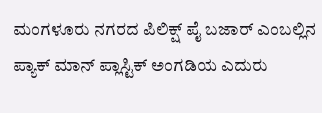ಮಂಗಳೂರು ನಗರದ ಪಿಲಿಕ್ಷ್ ಪೈ ಬಜಾರ್ ಎಂಬಲ್ಲಿನ ಪ್ಯಾಕ್ ಮಾನ್ ಪ್ಲಾಸ್ಟಿಕ್ ಅಂಗಡಿಯ ಎದುರು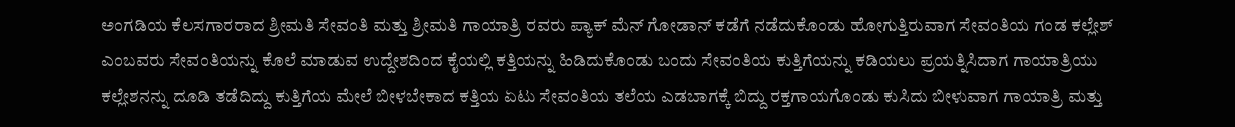ಅಂಗಡಿಯ ಕೆಲಸಗಾರರಾದ ಶ್ರೀಮತಿ ಸೇವಂತಿ ಮತ್ತು ಶ್ರೀಮತಿ ಗಾಯಾತ್ರಿ ರವರು ಪ್ಯಾಕ್ ಮೆನ್ ಗೋಡಾನ್ ಕಡೆಗೆ ನಡೆದುಕೊಂಡು ಹೋಗುತ್ತಿರುವಾಗ ಸೇವಂತಿಯ ಗಂಡ ಕಲ್ಲೇಶ್ ಎಂಬವರು ಸೇವಂತಿಯನ್ನು ಕೊಲೆ ಮಾಡುವ ಉದ್ದೇಶದಿಂದ ಕೈಯಲ್ಲಿ ಕತ್ತಿಯನ್ನು ಹಿಡಿದುಕೊಂಡು ಬಂದು ಸೇವಂತಿಯ ಕುತ್ತಿಗೆಯನ್ನು ಕಡಿಯಲು ಪ್ರಯತ್ನಿಸಿದಾಗ ಗಾಯಾತ್ರಿಯು ಕಲ್ಲೇಶನನ್ನು ದೂಡಿ ತಡೆದಿದ್ದು ಕುತ್ತಿಗೆಯ ಮೇಲೆ ಬೀಳಬೇಕಾದ ಕತ್ತಿಯ ಏಟು ಸೇವಂತಿಯ ತಲೆಯ ಎಡಬಾಗಕ್ಕೆ ಬಿದ್ದು ರಕ್ತಗಾಯಗೊಂಡು ಕುಸಿದು ಬೀಳುವಾಗ ಗಾಯಾತ್ರಿ ಮತ್ತು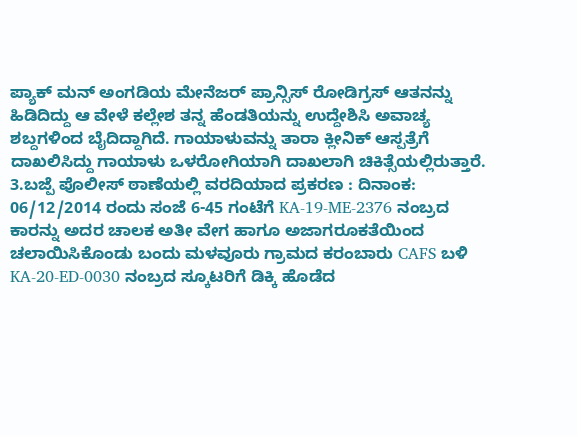ಪ್ಯಾಕ್ ಮನ್ ಅಂಗಡಿಯ ಮೇನೆಜರ್ ಪ್ರಾನ್ಸಿಸ್ ರೋಡಿಗ್ರಸ್ ಆತನನ್ನು ಹಿಡಿದಿದ್ದು ಆ ವೇಳೆ ಕಲ್ಲೇಶ ತನ್ನ ಹೆಂಡತಿಯನ್ನು ಉದ್ದೇಶಿಸಿ ಅವಾಚ್ಯ ಶಬ್ದಗಳಿಂದ ಬೈದಿದ್ದಾಗಿದೆ. ಗಾಯಾಳುವನ್ನು ತಾರಾ ಕ್ಲೀನಿಕ್ ಆಸ್ಪತ್ರೆಗೆ ದಾಖಲಿಸಿದ್ದು ಗಾಯಾಳು ಒಳರೋಗಿಯಾಗಿ ದಾಖಲಾಗಿ ಚಿಕಿತ್ಸೆಯಲ್ಲಿರುತ್ತಾರೆ.
3.ಬಜ್ಪೆ ಪೊಲೀಸ್ ಠಾಣೆಯಲ್ಲಿ ವರದಿಯಾದ ಪ್ರಕರಣ : ದಿನಾಂಕ: 06/12/2014 ರಂದು ಸಂಜೆ 6-45 ಗಂಟೆಗೆ KA-19-ME-2376 ನಂಬ್ರದ ಕಾರನ್ನು ಅದರ ಚಾಲಕ ಅತೀ ವೇಗ ಹಾಗೂ ಅಜಾಗರೂಕತೆಯಿಂದ ಚಲಾಯಿಸಿಕೊಂಡು ಬಂದು ಮಳವೂರು ಗ್ರಾಮದ ಕರಂಬಾರು CAFS ಬಳಿ KA-20-ED-0030 ನಂಬ್ರದ ಸ್ಕೂಟರಿಗೆ ಡಿಕ್ಕಿ ಹೊಡೆದ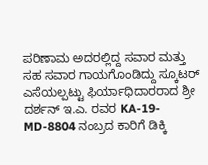ಪರಿಣಾಮ ಅದರಲ್ಲಿದ್ದ ಸವಾರ ಮತ್ತು ಸಹ ಸವಾರ ಗಾಯಗೊಂಡಿದ್ದು ಸ್ಕೂಟರ್ ಎಸೆಯಲ್ಪಟ್ಟು ಫಿರ್ಯಾಧಿದಾರರಾದ ಶ್ರೀ ದರ್ಶನ್ ಇ.ಎ. ರವರ KA-19-MD-8804 ನಂಬ್ರದ ಕಾರಿಗೆ ಡಿಕ್ಕಿ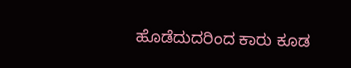ಹೊಡೆದುದರಿಂದ ಕಾರು ಕೂಡ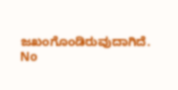ಜಖಂಗೊಂಡಿರುವುದಾಗಿದೆ.
No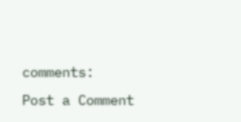comments:
Post a Comment